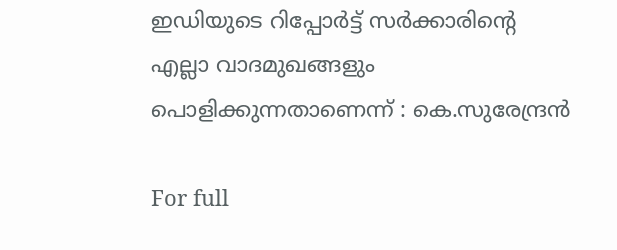ഇഡിയുടെ റിപ്പോര്‍ട്ട് സര്‍ക്കാരിന്റെ എല്ലാ വാദമുഖങ്ങളും പൊളിക്കുന്നതാണെന്ന് : കെ.സുരേന്ദ്രന്‍

For full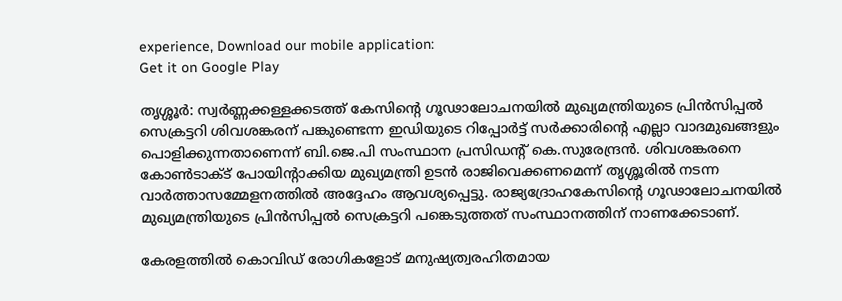experience, Download our mobile application:
Get it on Google Play

തൃശ്ശൂര്‍: സ്വര്‍ണ്ണക്കള്ളക്കടത്ത് കേസിന്റെ ഗൂഢാലോചനയില്‍ മുഖ്യമന്ത്രിയുടെ പ്രിന്‍സിപ്പല്‍ സെക്രട്ടറി ശിവശങ്കരന് പങ്കുണ്ടെന്ന ഇഡിയുടെ റിപ്പോര്‍ട്ട് സര്‍ക്കാരിന്റെ എല്ലാ വാദമുഖങ്ങളും പൊളിക്കുന്നതാണെന്ന് ബി.ജെ.പി സംസ്ഥാന പ്രസിഡന്റ് കെ.സുരേന്ദ്രന്‍. ശിവശങ്കരനെ കോണ്‍ടാക്‌ട് പോയിന്റാക്കിയ മുഖ്യമന്ത്രി ഉടന്‍ രാജിവെക്കണമെന്ന് തൃശ്ശൂരില്‍ നടന്ന വാര്‍ത്താസമ്മേളനത്തില്‍ അദ്ദേഹം ആവശ്യപ്പെട്ടു. രാജ്യദ്രോഹകേസിന്റെ ഗൂഢാലോചനയില്‍ മുഖ്യമന്ത്രിയുടെ പ്രിന്‍സിപ്പല്‍ സെക്രട്ടറി പങ്കെടുത്തത് സംസ്ഥാനത്തിന് നാണക്കേടാണ്.

കേരളത്തില്‍ കൊവിഡ് രോഗികളോട് മനുഷ്യത്വരഹിതമായ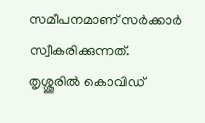സമീപനമാണ് സര്‍ക്കാര്‍ സ്വീകരിക്കുന്നത്. തൃശ്ശൂരില്‍ കൊവിഡ്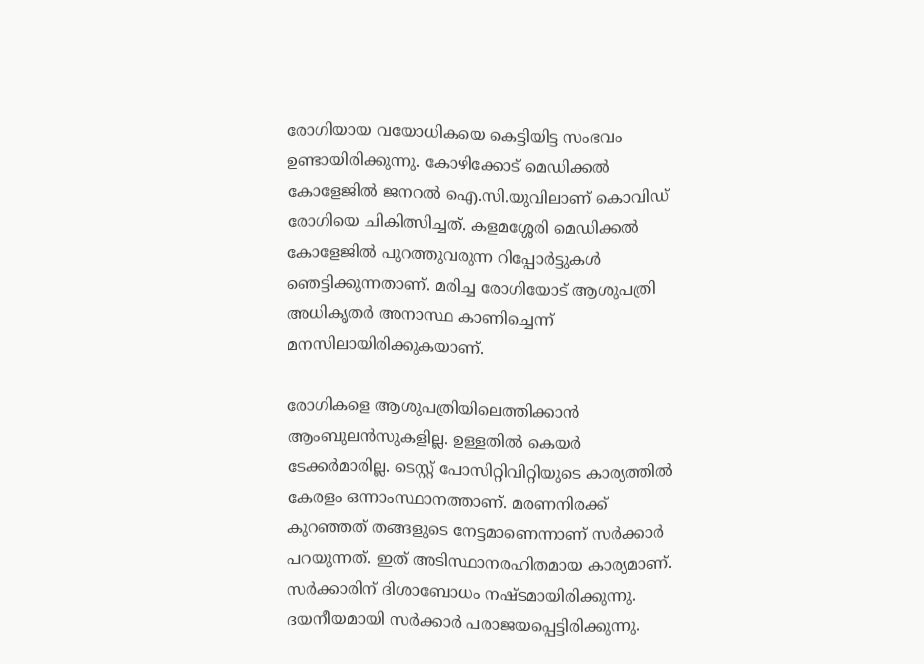രോഗിയായ വയോധികയെ കെട്ടിയിട്ട സംഭവം ഉണ്ടായിരിക്കുന്നു. കോഴിക്കോട് മെഡിക്കല്‍ കോളേജില്‍ ജനറല്‍ ഐ.സി.യുവിലാണ് കൊവിഡ് രോഗിയെ ചികിത്സിച്ചത്. കളമശ്ശേരി മെഡിക്കല്‍ കോളേജില്‍ പുറത്തുവരുന്ന റിപ്പോര്‍ട്ടുകള്‍ ഞെട്ടിക്കുന്നതാണ്. മരിച്ച രോഗിയോട് ആശുപത്രി അധികൃതര്‍ അനാസ്ഥ കാണിച്ചെന്ന് മനസിലായിരിക്കുകയാണ്.

രോഗികളെ ആശുപത്രിയിലെത്തിക്കാന്‍ ആംബുലന്‍സുകളില്ല. ഉള്ളതില്‍ കെയര്‍ ടേക്കര്‍മാരില്ല. ടെസ്റ്റ് പോസിറ്റിവിറ്റിയുടെ കാര്യത്തില്‍ കേരളം ഒന്നാംസ്ഥാനത്താണ്. മരണനിരക്ക് കുറഞ്ഞത് തങ്ങളുടെ നേട്ടമാണെന്നാണ് സര്‍ക്കാര്‍ പറയുന്നത്. ഇത് അടിസ്ഥാനരഹിതമായ കാര്യമാണ്. സര്‍ക്കാരിന് ദിശാബോധം നഷ്ടമായിരിക്കുന്നു. ദയനീയമായി സര്‍ക്കാര്‍ പരാജയപ്പെട്ടിരിക്കുന്നു.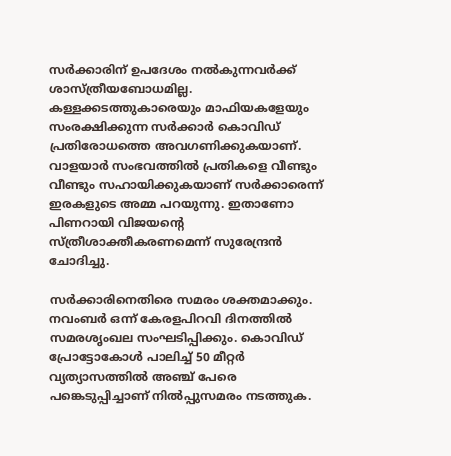സര്‍ക്കാരിന് ഉപദേശം നല്‍കുന്നവര്‍ക്ക് ശാസ്ത്രീയബോധമില്ല. കള്ളക്കടത്തുകാരെയും മാഫിയകളേയും സംരക്ഷിക്കുന്ന സര്‍ക്കാര്‍ കൊവിഡ് പ്രതിരോധത്തെ അവഗണിക്കുകയാണ്. വാളയാര്‍ സംഭവത്തില്‍ പ്രതികളെ വീണ്ടും വീണ്ടും സഹായിക്കുകയാണ് സര്‍ക്കാരെന്ന് ഇരകളുടെ അമ്മ പറയുന്നു. ഇതാണോ പിണറായി വിജയന്റെ സ്ത്രീശാക്തീകരണമെന്ന് സുരേന്ദ്രന്‍ ചോദിച്ചു.

സര്‍ക്കാരിനെതിരെ സമരം ശക്തമാക്കും. നവംബര്‍ ഒന്ന് കേരളപിറവി ദിനത്തില്‍ സമരശൃംഖല സംഘടിപ്പിക്കും. കൊവിഡ് പ്രോട്ടോകോള്‍ പാലിച്ച്‌ 50 മീറ്റര്‍ വ്യത്യാസത്തില്‍ അഞ്ച് പേരെ പങ്കെടുപ്പിച്ചാണ് നില്‍പ്പുസമരം നടത്തുക.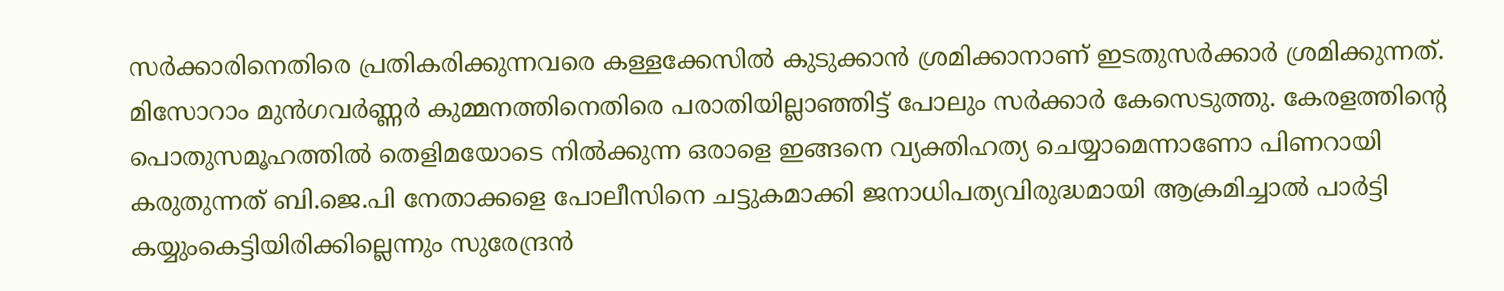സര്‍ക്കാരിനെതിരെ പ്രതികരിക്കുന്നവരെ കള്ളക്കേസില്‍ കുടുക്കാന്‍ ശ്രമിക്കാനാണ് ഇടതുസര്‍ക്കാര്‍ ശ്രമിക്കുന്നത്. മിസോറാം മുന്‍ഗവര്‍ണ്ണര്‍ കുമ്മനത്തിനെതിരെ പരാതിയില്ലാഞ്ഞിട്ട് പോലും സര്‍ക്കാര്‍ കേസെടുത്തു. കേരളത്തിന്റെ പൊതുസമൂഹത്തില്‍ തെളിമയോടെ നില്‍ക്കുന്ന ഒരാളെ ഇങ്ങനെ വ്യക്തിഹത്യ ചെയ്യാമെന്നാണോ പിണറായി കരുതുന്നത് ബി.ജെ.പി നേതാക്കളെ പോലീസിനെ ചട്ടുകമാക്കി ജനാധിപത്യവിരുദ്ധമായി ആക്രമിച്ചാല്‍ പാര്‍ട്ടി കയ്യുംകെട്ടിയിരിക്കില്ലെന്നും സുരേന്ദ്രന്‍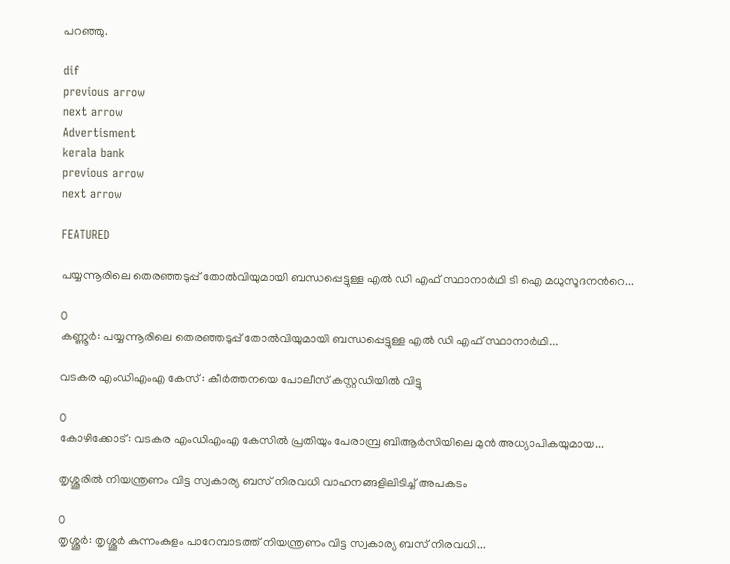പറഞ്ഞു.

dif
previous arrow
next arrow
Advertisment
kerala bank
previous arrow
next arrow

FEATURED

പയ്യന്നൂരിലെ തെരഞ്ഞടുപ്പ് തോൽവിയുമായി ബന്ധപ്പെട്ടുള്ള എൽ ഡി എഫ് സ്ഥാനാർഥി ടി ഐ മധുസൂദനന്‍റെ...

0
കണ്ണൂർ: പയ്യന്നൂരിലെ തെരഞ്ഞടുപ്പ് തോൽവിയുമായി ബന്ധപ്പെട്ടുള്ള എൽ ഡി എഫ് സ്ഥാനാർഥി...

വടകര എംഡിഎംഎ കേസ് : കീര്‍ത്തനയെ പോലീസ് കസ്റ്റഡിയിൽ വിട്ടു

0
കോഴിക്കോട്: വടകര എംഡിഎംഎ കേസിൽ പ്രതിയും പേരാമ്പ്ര ബിആര്‍സിയിലെ മുൻ അധ്യാപികയുമായ...

തൃശ്ശൂരിൽ നിയന്ത്രണം വിട്ട സ്വകാര്യ ബസ് നിരവധി വാഹനങ്ങളിലിടിച്ച് അപകടം

0
തൃശ്ശൂർ: തൃശ്ശൂർ കുന്നംകുളം പാറേമ്പാടത്ത് നിയന്ത്രണം വിട്ട സ്വകാര്യ ബസ് നിരവധി...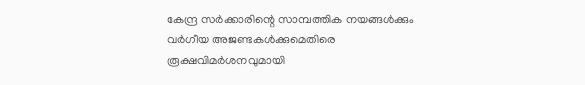കേന്ദ്ര സർക്കാരിന്റെ സാമ്പത്തിക നയങ്ങൾക്കും വർഗീയ അജണ്ടകൾക്കുമെതിരെ രൂക്ഷവിമർശനവുമായി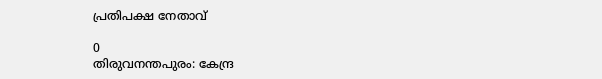പ്രതിപക്ഷ നേതാവ്

0
തിരുവനന്തപുരം: കേന്ദ്ര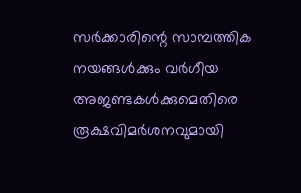സർക്കാരിന്റെ സാമ്പത്തിക നയങ്ങൾക്കും വർഗീയ അജണ്ടകൾക്കുമെതിരെ രൂക്ഷവിമർശനവുമായി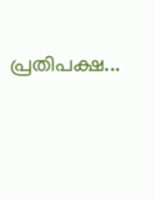പ്രതിപക്ഷ...